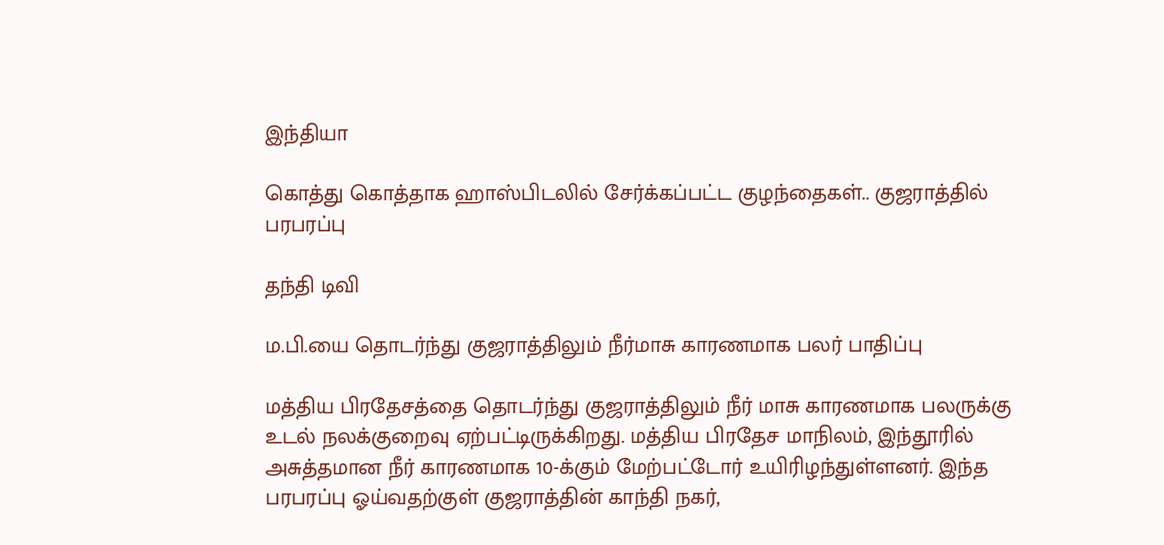இந்தியா

கொத்து கொத்தாக ஹாஸ்பிடலில் சேர்க்கப்பட்ட குழந்தைகள்.. குஜராத்தில் பரபரப்பு

தந்தி டிவி

ம.பி.யை தொடர்ந்து குஜராத்திலும் நீர்மாசு காரணமாக பலர் பாதிப்பு

மத்திய பிரதேசத்தை தொடர்ந்து குஜராத்திலும் நீர் மாசு காரணமாக பலருக்கு உடல் நலக்குறைவு ஏற்பட்டிருக்கிறது. மத்திய பிரதேச மாநிலம், இந்தூரில் அசுத்தமான நீர் காரணமாக 10-க்கும் மேற்பட்டோர் உயிரிழந்துள்ளனர். இந்த பரபரப்பு ஓய்வதற்குள் குஜராத்தின் காந்தி நகர்,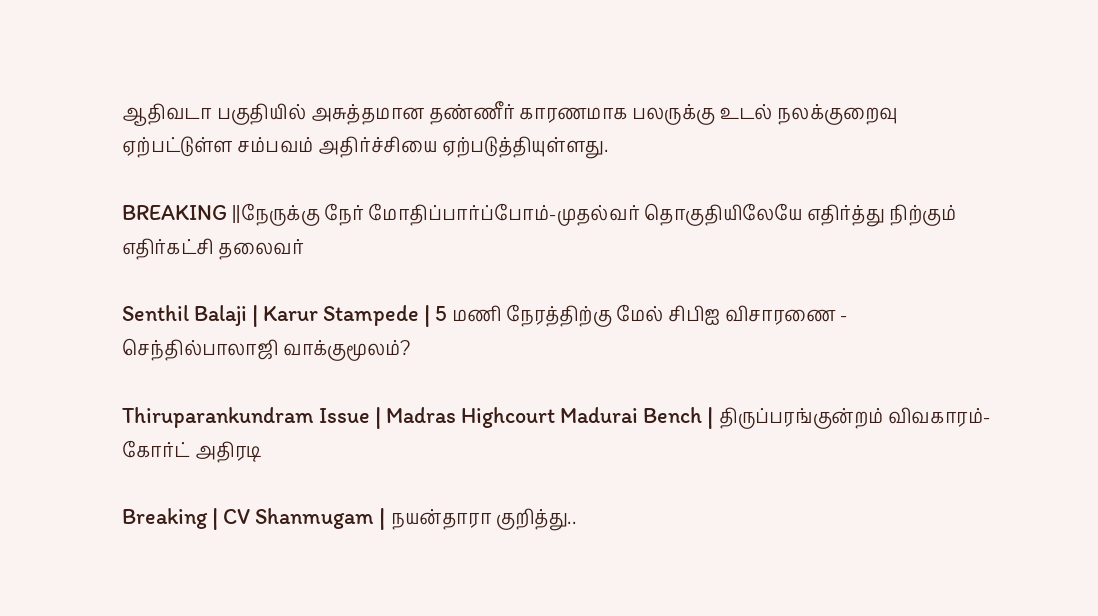ஆதிவடா பகுதியில் அசுத்தமான தண்ணீர் காரணமாக பலருக்கு உடல் நலக்குறைவு ஏற்பட்டுள்ள சம்பவம் அதிர்ச்சியை ஏற்படுத்தியுள்ளது.

BREAKING ||நேருக்கு நேர் மோதிப்பார்ப்போம்-முதல்வர் தொகுதியிலேயே எதிர்த்து நிற்கும் எதிர்கட்சி தலைவர்

Senthil Balaji | Karur Stampede | 5 மணி நேரத்திற்கு மேல் சிபிஐ விசாரணை - செந்தில்பாலாஜி வாக்குமூலம்?

Thiruparankundram Issue | Madras Highcourt Madurai Bench | திருப்பரங்குன்றம் விவகாரம்- கோர்ட் அதிரடி

Breaking | CV Shanmugam | நயன்தாரா குறித்து..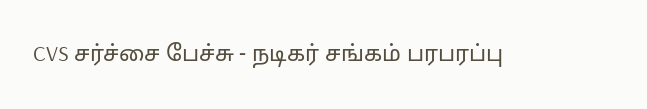CVS சர்ச்சை பேச்சு - நடிகர் சங்கம் பரபரப்பு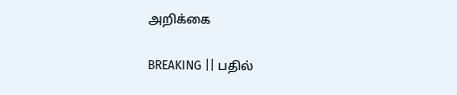அறிக்கை

BREAKING || பதில்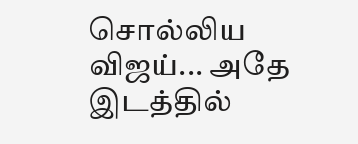சொல்லிய விஜய்... அதே இடத்தில்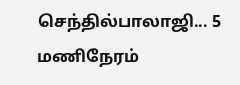செந்தில்பாலாஜி... 5 மணிநேரம்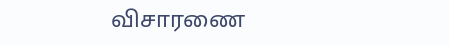விசாரணை